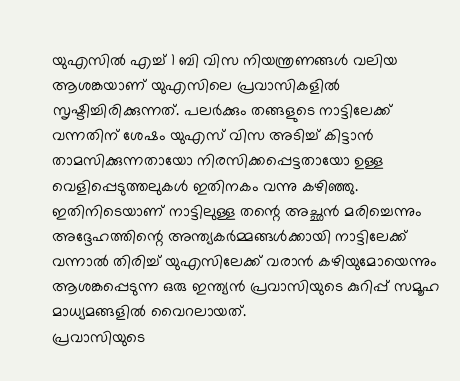യുഎസിൽ എച്ച് 1 ബി വിസ നിയന്ത്രണങ്ങൾ വലിയ ആശങ്കയാണ് യുഎസിലെ പ്രവാസികളിൽ സൃഷ്ടിച്ചിരിക്കുന്നത്. പലർക്കും തങ്ങളുടെ നാട്ടിലേക്ക് വന്നതിന് ശേഷം യുഎസ് വിസ അടിച്ച് കിട്ടാൻ താമസിക്കുന്നതായോ നിരസിക്കപ്പെട്ടതായോ ഉള്ള വെളിപ്പെടുത്തലുകൾ ഇതിനകം വന്നു കഴിഞ്ഞു. ഇതിനിടെയാണ് നാട്ടിലുള്ള തന്റെ അച്ഛൻ മരിച്ചെന്നും അദ്ദേഹത്തിന്റെ അന്ത്യകർമ്മങ്ങൾക്കായി നാട്ടിലേക്ക് വന്നാൽ തിരിച്ച് യുഎസിലേക്ക് വരാൻ കഴിയുമോയെന്നും ആശങ്കപ്പെടുന്ന ഒരു ഇന്ത്യൻ പ്രവാസിയുടെ കുറിപ്പ് സമൂഹ മാധ്യമങ്ങളിൽ വൈറലായത്.
പ്രവാസിയുടെ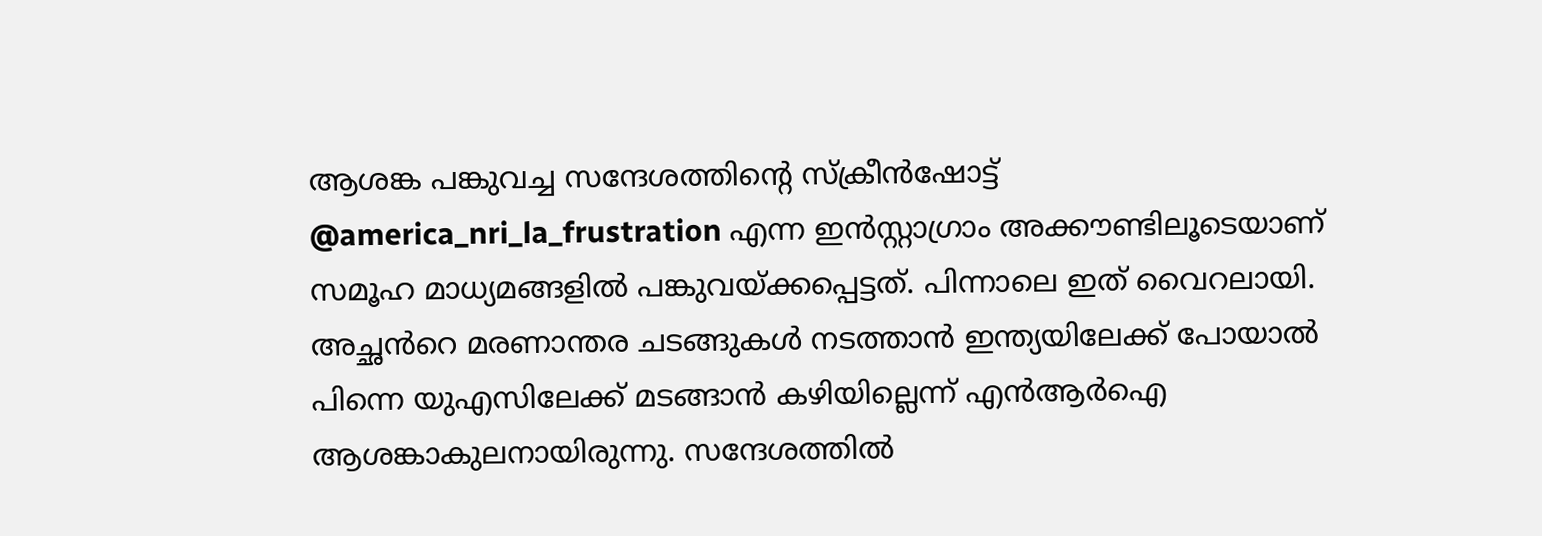ആശങ്ക പങ്കുവച്ച സന്ദേശത്തിന്റെ സ്ക്രീൻഷോട്ട് @america_nri_la_frustration എന്ന ഇൻസ്റ്റാഗ്രാം അക്കൗണ്ടിലൂടെയാണ് സമൂഹ മാധ്യമങ്ങളിൽ പങ്കുവയ്ക്കപ്പെട്ടത്. പിന്നാലെ ഇത് വൈറലായി. അച്ഛൻറെ മരണാന്തര ചടങ്ങുകൾ നടത്താൻ ഇന്ത്യയിലേക്ക് പോയാൽ പിന്നെ യുഎസിലേക്ക് മടങ്ങാൻ കഴിയില്ലെന്ന് എൻആർഐ ആശങ്കാകുലനായിരുന്നു. സന്ദേശത്തിൽ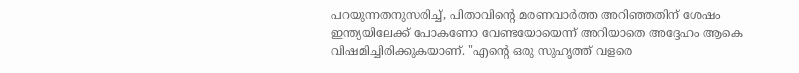പറയുന്നതനുസരിച്ച്, പിതാവിന്റെ മരണവാർത്ത അറിഞ്ഞതിന് ശേഷം ഇന്ത്യയിലേക്ക് പോകണോ വേണ്ടയോയെന്ന് അറിയാതെ അദ്ദേഹം ആകെ വിഷമിച്ചിരിക്കുകയാണ്. "എന്റെ ഒരു സുഹൃത്ത് വളരെ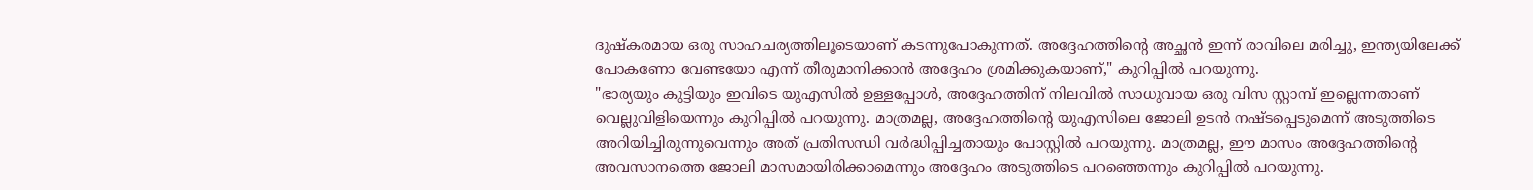ദുഷ്കരമായ ഒരു സാഹചര്യത്തിലൂടെയാണ് കടന്നുപോകുന്നത്. അദ്ദേഹത്തിന്റെ അച്ഛൻ ഇന്ന് രാവിലെ മരിച്ചു, ഇന്ത്യയിലേക്ക് പോകണോ വേണ്ടയോ എന്ന് തീരുമാനിക്കാൻ അദ്ദേഹം ശ്രമിക്കുകയാണ്," കുറിപ്പിൽ പറയുന്നു.
"ഭാര്യയും കുട്ടിയും ഇവിടെ യുഎസിൽ ഉള്ളപ്പോൾ, അദ്ദേഹത്തിന് നിലവിൽ സാധുവായ ഒരു വിസ സ്റ്റാമ്പ് ഇല്ലെന്നതാണ് വെല്ലുവിളിയെന്നും കുറിപ്പിൽ പറയുന്നു. മാത്രമല്ല, അദ്ദേഹത്തിന്റെ യുഎസിലെ ജോലി ഉടൻ നഷ്ടപ്പെടുമെന്ന് അടുത്തിടെ അറിയിച്ചിരുന്നുവെന്നും അത് പ്രതിസന്ധി വർദ്ധിപ്പിച്ചതായും പോസ്റ്റിൽ പറയുന്നു. മാത്രമല്ല, ഈ മാസം അദ്ദേഹത്തിന്റെ അവസാനത്തെ ജോലി മാസമായിരിക്കാമെന്നും അദ്ദേഹം അടുത്തിടെ പറഞ്ഞെന്നും കുറിപ്പിൽ പറയുന്നു.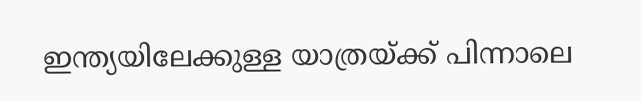ഇന്ത്യയിലേക്കുള്ള യാത്രയ്ക്ക് പിന്നാലെ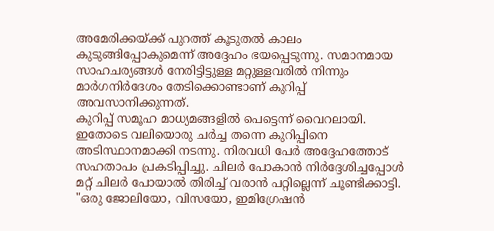അമേരിക്കയ്ക്ക് പുറത്ത് കൂടുതൽ കാലം കുടുങ്ങിപ്പോകുമെന്ന് അദ്ദേഹം ഭയപ്പെടുന്നു. സമാനമായ സാഹചര്യങ്ങൾ നേരിട്ടിട്ടുള്ള മറ്റുള്ളവരിൽ നിന്നും മാർഗനിർദേശം തേടിക്കൊണ്ടാണ് കുറിപ്പ് അവസാനിക്കുന്നത്.
കുറിപ്പ് സമൂഹ മാധ്യമങ്ങളിൽ പെട്ടെന്ന് വൈറലായി. ഇതോടെ വലിയൊരു ചർച്ച തന്നെ കുറിപ്പിനെ അടിസ്ഥാനമാക്കി നടന്നു. നിരവധി പേർ അദ്ദേഹത്തോട് സഹതാപം പ്രകടിപ്പിച്ചു. ചിലർ പോകാൻ നിർദ്ദേശിച്ചപ്പോൾ മറ്റ് ചിലർ പോയാൽ തിരിച്ച് വരാൻ പറ്റില്ലെന്ന് ചൂണ്ടിക്കാട്ടി. "ഒരു ജോലിയോ, വിസയോ, ഇമിഗ്രേഷൻ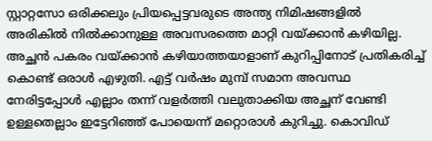സ്റ്റാറ്റസോ ഒരിക്കലും പ്രിയപ്പെട്ടവരുടെ അന്ത്യ നിമിഷങ്ങളിൽ അരികിൽ നിൽക്കാനുള്ള അവസരത്തെ മാറ്റി വയ്ക്കാൻ കഴിയില്ല. അച്ഛൻ പകരം വയ്ക്കാൻ കഴിയാത്തയാളാണ് കുറിപ്പിനോട് പ്രതികരിച്ച് കൊണ്ട് ഒരാൾ എഴുതി. എട്ട് വർഷം മുമ്പ് സമാന അവസ്ഥ നേരിട്ടപ്പോൾ എല്ലാം തന്ന് വളർത്തി വലുതാക്കിയ അച്ഛന് വേണ്ടി ഉള്ളതെല്ലാം ഇട്ടേറിഞ്ഞ് പോയെന്ന് മറ്റൊരാൾ കുറിച്ചു. കൊവിഡ്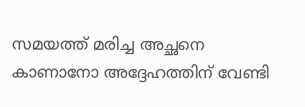സമയത്ത് മരിച്ച അച്ഛനെ കാണാനോ അദ്ദേഹത്തിന് വേണ്ടി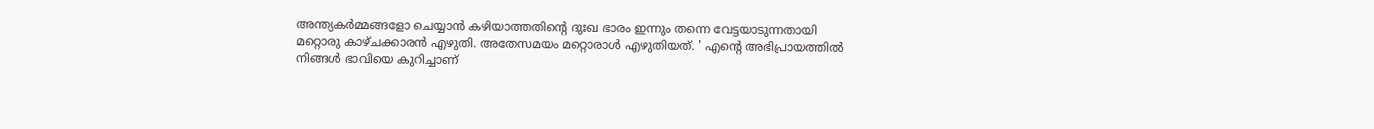അന്ത്യകർമ്മങ്ങളോ ചെയ്യാൻ കഴിയാത്തതിന്റെ ദുഃഖ ഭാരം ഇന്നും തന്നെ വേട്ടയാടുന്നതായി മറ്റൊരു കാഴ്ചക്കാരൻ എഴുതി. അതേസമയം മറ്റൊരാൾ എഴുതിയത്. ' എന്റെ അഭിപ്രായത്തിൽ നിങ്ങൾ ഭാവിയെ കുറിച്ചാണ്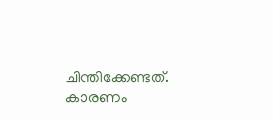ചിന്തിക്കേണ്ടത്. കാരണം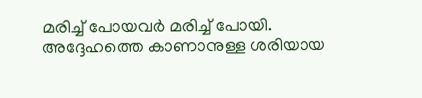മരിച്ച് പോയവർ മരിച്ച് പോയി. അദ്ദേഹത്തെ കാണാനുള്ള ശരിയായ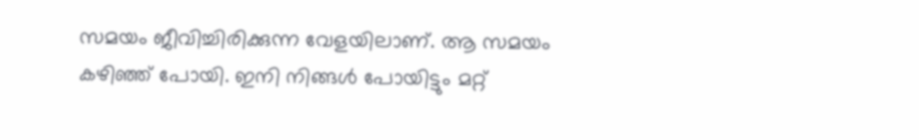സമയം ജീവിച്ചിരിക്കുന്ന വേളയിലാണ്. ആ സമയം കഴിഞ്ഞ് പോയി. ഇനി നിങ്ങൾ പോയിട്ടും മറ്റ്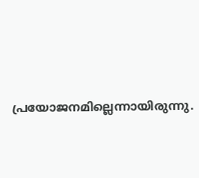പ്രയോജനമില്ലെന്നായിരുന്നു.